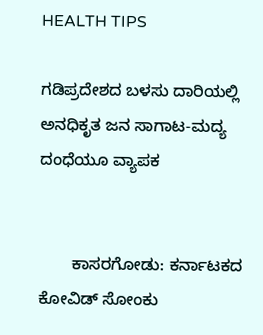HEALTH TIPS

ಗಡಿಪ್ರದೇಶದ ಬಳಸು ದಾರಿಯಲ್ಲಿ ಅನಧಿಕೃತ ಜನ ಸಾಗಾಟ-ಮದ್ಯ ದಂಧೆಯೂ ವ್ಯಾಪಕ


       ಕಾಸರಗೋಡು: ಕರ್ನಾಟಕದ ಕೋವಿಡ್ ಸೋಂಕು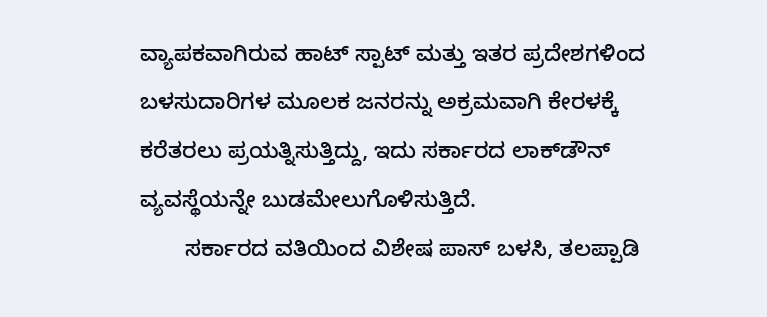ವ್ಯಾಪಕವಾಗಿರುವ ಹಾಟ್ ಸ್ಪಾಟ್ ಮತ್ತು ಇತರ ಪ್ರದೇಶಗಳಿಂದ ಬಳಸುದಾರಿಗಳ ಮೂಲಕ ಜನರನ್ನು ಅಕ್ರಮವಾಗಿ ಕೇರಳಕ್ಕೆ ಕರೆತರಲು ಪ್ರಯತ್ನಿಸುತ್ತಿದ್ದು, ಇದು ಸರ್ಕಾರದ ಲಾಕ್‍ಡೌನ್ ವ್ಯವಸ್ಥೆಯನ್ನೇ ಬುಡಮೇಲುಗೊಳಿಸುತ್ತಿದೆ.
       ಸರ್ಕಾರದ ವತಿಯಿಂದ ವಿಶೇಷ ಪಾಸ್ ಬಳಸಿ, ತಲಪ್ಪಾಡಿ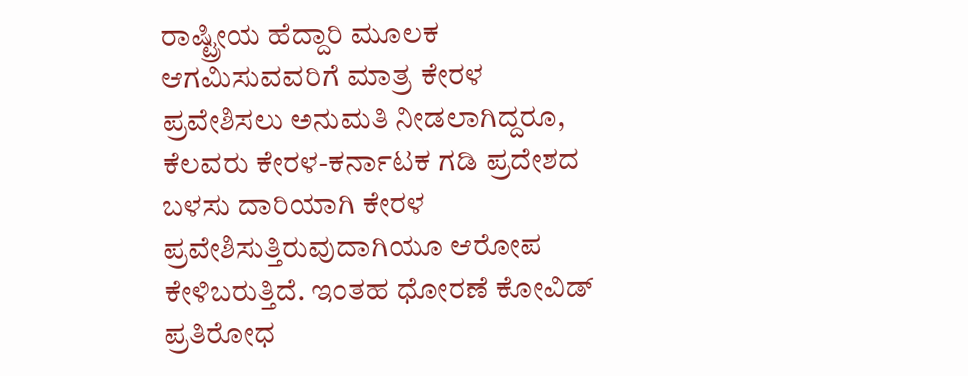ರಾಷ್ಟ್ರೀಯ ಹೆದ್ದಾರಿ ಮೂಲಕ ಆಗಮಿಸುವವರಿಗೆ ಮಾತ್ರ ಕೇರಳ ಪ್ರವೇಶಿಸಲು ಅನುಮತಿ ನೀಡಲಾಗಿದ್ದರೂ, ಕೆಲವರು ಕೇರಳ-ಕರ್ನಾಟಕ ಗಡಿ ಪ್ರದೇಶದ ಬಳಸು ದಾರಿಯಾಗಿ ಕೇರಳ ಪ್ರವೇಶಿಸುತ್ತಿರುವುದಾಗಿಯೂ ಆರೋಪ ಕೇಳಿಬರುತ್ತಿದೆ. ಇಂತಹ ಧೋರಣೆ ಕೋವಿಡ್ ಪ್ರತಿರೋಧ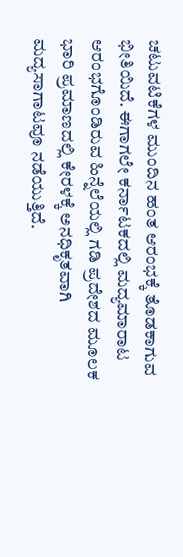ಚಟುವಟಿಕೆಗಳ ಮುಂದಿನ ಹಂತ ಆರಂಭಕ್ಕೆ ತೊಡಕಾಗುವ ಭೀತಿಯಿದೆ. ಈಗಾಗಲೇ ಕರ್ನಾಟಕದಲ್ಲಿ ಮದ್ಯಮಾರಾಟ ಆರಂಭಗೊಂಡಿರುವ ಹಿನ್ನೆಲೆಯಲ್ಲಿ ಗಡಿ ಪ್ರದೇಶದ ಮೂಲಕ ಭಾರಿ ಪ್ರಮಾಣದಲ್ಲಿ ಕೇರಳಕ್ಕೆ ಅನಧಿಕೃತವಾಗಿ ಮದ್ಯಸಾಗಾಟವೂ ನಡೆಯುತ್ತಿದೆ.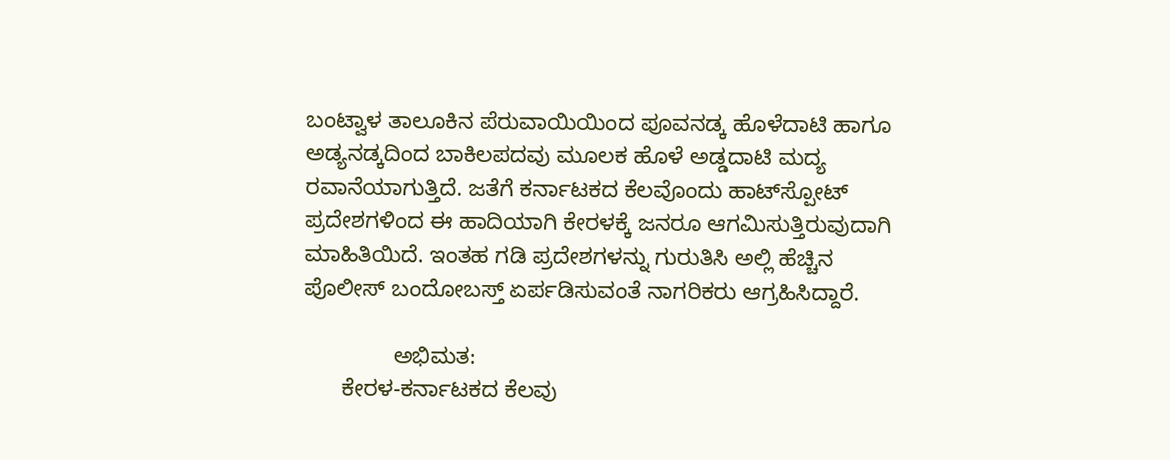ಬಂಟ್ವಾಳ ತಾಲೂಕಿನ ಪೆರುವಾಯಿಯಿಂದ ಪೂವನಡ್ಕ ಹೊಳೆದಾಟಿ ಹಾಗೂ ಅಡ್ಯನಡ್ಕದಿಂದ ಬಾಕಿಲಪದವು ಮೂಲಕ ಹೊಳೆ ಅಡ್ಡದಾಟಿ ಮದ್ಯ ರವಾನೆಯಾಗುತ್ತಿದೆ. ಜತೆಗೆ ಕರ್ನಾಟಕದ ಕೆಲವೊಂದು ಹಾಟ್‍ಸ್ಪೋಟ್ ಪ್ರದೇಶಗಳಿಂದ ಈ ಹಾದಿಯಾಗಿ ಕೇರಳಕ್ಕೆ ಜನರೂ ಆಗಮಿಸುತ್ತಿರುವುದಾಗಿ ಮಾಹಿತಿಯಿದೆ. ಇಂತಹ ಗಡಿ ಪ್ರದೇಶಗಳನ್ನು ಗುರುತಿಸಿ ಅಲ್ಲಿ ಹೆಚ್ಚಿನ ಪೊಲೀಸ್ ಬಂದೋಬಸ್ತ್ ಏರ್ಪಡಿಸುವಂತೆ ನಾಗರಿಕರು ಆಗ್ರಹಿಸಿದ್ದಾರೆ.

              ಅಭಿಮತ:
      ಕೇರಳ-ಕರ್ನಾಟಕದ ಕೆಲವು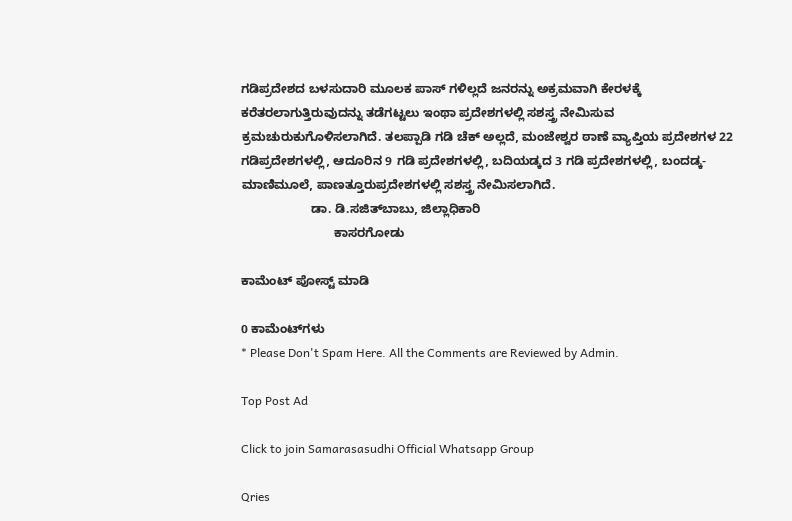ಗಡಿಪ್ರದೇಶದ ಬಳಸುದಾರಿ ಮೂಲಕ ಪಾಸ್ ಗಳಿಲ್ಲದೆ ಜನರನ್ನು ಅಕ್ರಮವಾಗಿ ಕೇರಳಕ್ಕೆ ಕರೆತರಲಾಗುತ್ತಿರುವುದನ್ನು ತಡೆಗಟ್ಟಲು ಇಂಥಾ ಪ್ರದೇಶಗಳಲ್ಲಿ ಸಶಸ್ತ್ರ ನೇಮಿಸುವ ಕ್ರಮಚುರುಕುಗೊಳಿಸಲಾಗಿದೆ. ತಲಪ್ಪಾಡಿ ಗಡಿ ಚೆಕ್ ಅಲ್ಲದೆ, ಮಂಜೇಶ್ವರ ಠಾಣೆ ವ್ಯಾಪ್ತಿಯ ಪ್ರದೇಶಗಳ 22 ಗಡಿಪ್ರದೇಶಗಳಲ್ಲಿ, ಆದೂರಿನ 9 ಗಡಿ ಪ್ರದೇಶಗಳಲ್ಲಿ, ಬದಿಯಡ್ಕದ 3 ಗಡಿ ಪ್ರದೇಶಗಳಲ್ಲಿ, ಬಂದಡ್ಕ-ಮಾಣಿಮೂಲೆ, ಪಾಣತ್ತೂರುಪ್ರದೇಶಗಳಲ್ಲಿ ಸಶಸ್ತ್ರ ನೇಮಿಸಲಾಗಿದೆ.
                    ಡಾ. ಡಿ.ಸಜಿತ್‍ಬಾಬು, ಜಿಲ್ಲಾಧಿಕಾರಿ
                           ಕಾಸರಗೋಡು

ಕಾಮೆಂಟ್‌‌ ಪೋಸ್ಟ್‌ ಮಾಡಿ

0 ಕಾಮೆಂಟ್‌ಗಳು
* Please Don't Spam Here. All the Comments are Reviewed by Admin.

Top Post Ad

Click to join Samarasasudhi Official Whatsapp Group

Qries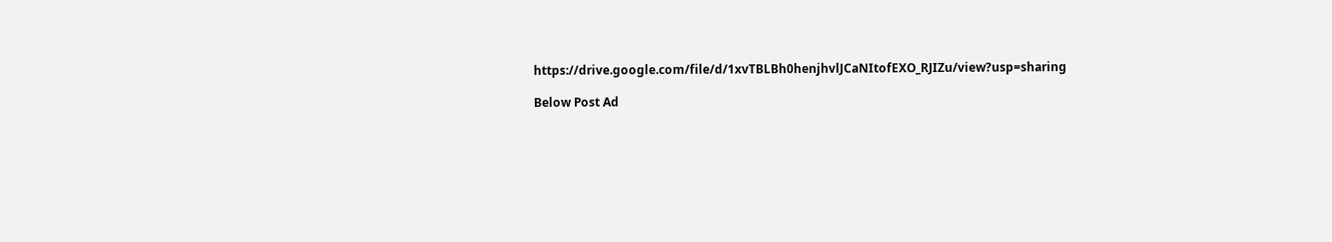https://drive.google.com/file/d/1xvTBLBh0henjhvlJCaNItofEXO_RJIZu/view?usp=sharing

Below Post Ad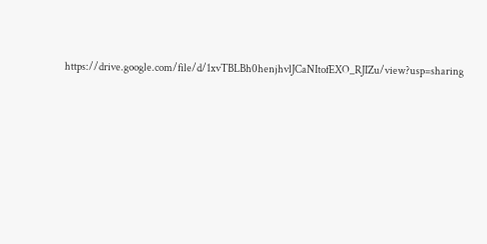https://drive.google.com/file/d/1xvTBLBh0henjhvlJCaNItofEXO_RJIZu/view?usp=sharing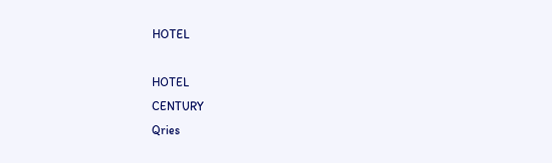HOTEL

HOTEL
CENTURY
Qries